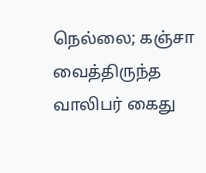நெல்லை; கஞ்சா வைத்திருந்த வாலிபர் கைது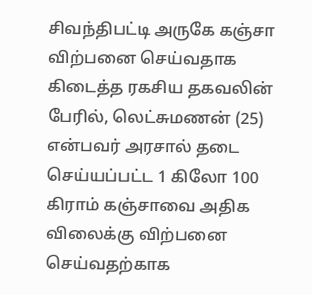சிவந்திபட்டி அருகே கஞ்சா விற்பனை செய்வதாக கிடைத்த ரகசிய தகவலின் பேரில், லெட்சுமணன் (25) என்பவர் அரசால் தடை செய்யப்பட்ட 1 கிலோ 100 கிராம் கஞ்சாவை அதிக விலைக்கு விற்பனை செய்வதற்காக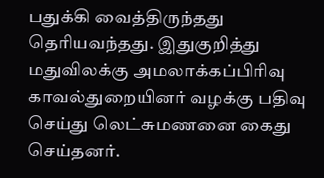பதுக்கி வைத்திருந்தது தெரியவந்தது. இதுகுறித்து மதுவிலக்கு அமலாக்கப்பிரிவு காவல்துறையினர் வழக்கு பதிவு செய்து லெட்சுமணனை கைது செய்தனர்.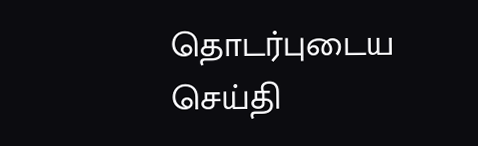தொடர்புடைய செய்தி